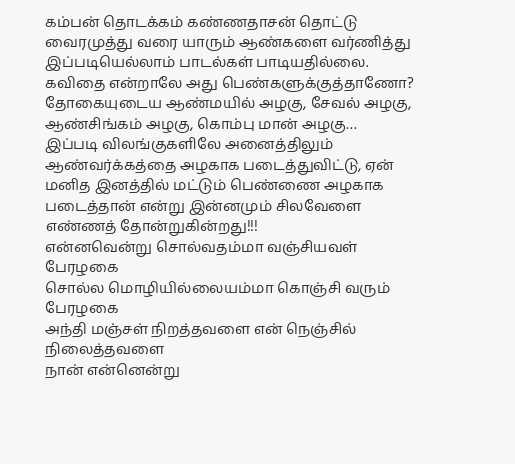கம்பன் தொடக்கம் கண்ணதாசன் தொட்டு வைரமுத்து வரை யாரும் ஆண்களை வர்ணித்து இப்படியெல்லாம் பாடல்கள் பாடியதில்லை.
கவிதை என்றாலே அது பெண்களுக்குத்தாணோ?
தோகையுடைய ஆண்மயில் அழகு, சேவல் அழகு, ஆண்சிங்கம் அழகு, கொம்பு மான் அழகு…
இப்படி விலங்குகளிலே அனைத்திலும் ஆண்வர்க்கத்தை அழகாக படைத்துவிட்டு, ஏன் மனித இனத்தில் மட்டும் பெண்ணை அழகாக படைத்தான் என்று இன்னமும் சிலவேளை எண்ணத் தோன்றுகின்றது!!!
என்னவென்று சொல்வதம்மா வஞ்சியவள் பேரழகை
சொல்ல மொழியில்லையம்மா கொஞ்சி வரும் பேரழகை
அந்தி மஞ்சள் நிறத்தவளை என் நெஞ்சில் நிலைத்தவளை
நான் என்னென்று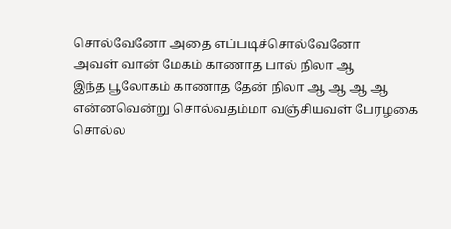சொல்வேனோ அதை எப்படிச்சொல்வேனோ
அவள் வான் மேகம் காணாத பால் நிலா ஆ
இந்த பூலோகம் காணாத தேன் நிலா ஆ ஆ ஆ ஆ
என்னவென்று சொல்வதம்மா வஞ்சியவள் பேரழகை
சொல்ல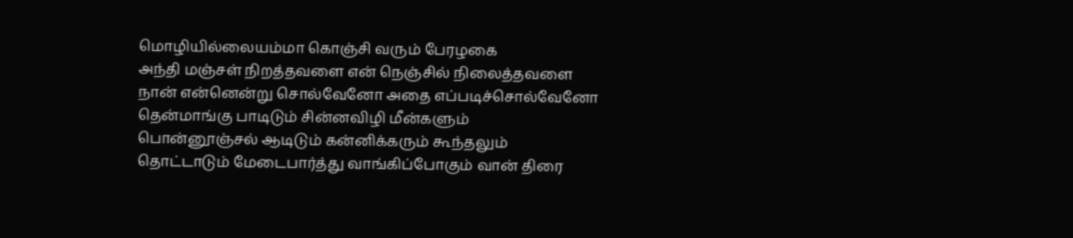மொழியில்லையம்மா கொஞ்சி வரும் பேரழகை
அந்தி மஞ்சள் நிறத்தவளை என் நெஞ்சில் நிலைத்தவளை
நான் என்னென்று சொல்வேனோ அதை எப்படிச்சொல்வேனோ
தென்மாங்கு பாடிடும் சின்னவிழி மீன்களும்
பொன்னூஞ்சல் ஆடிடும் கன்னிக்கரும் கூந்தலும்
தொட்டாடும் மேடைபார்த்து வாங்கிப்போகும் வான் திரை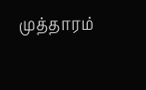முத்தாரம்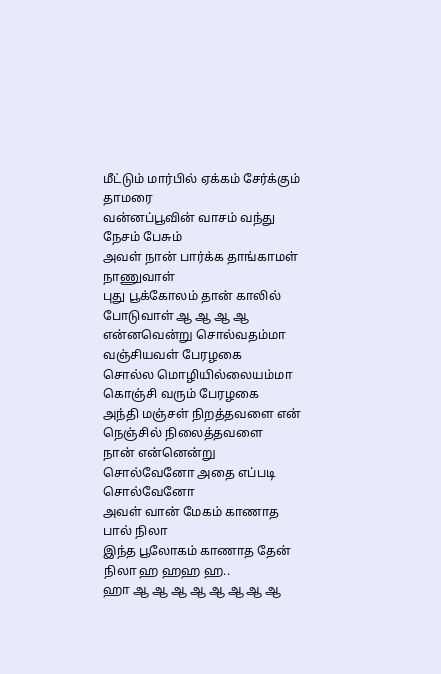மீட்டும் மார்பில் ஏக்கம் சேர்க்கும் தாமரை
வன்னப்பூவின் வாசம் வந்து நேசம் பேசும்
அவள் நான் பார்க்க தாங்காமள் நாணுவாள்
புது பூக்கோலம் தான் காலில் போடுவாள் ஆ ஆ ஆ ஆ
என்னவென்று சொல்வதம்மா வஞ்சியவள் பேரழகை
சொல்ல மொழியில்லையம்மா கொஞ்சி வரும் பேரழகை
அந்தி மஞ்சள் நிறத்தவளை என் நெஞ்சில் நிலைத்தவளை
நான் என்னென்று சொல்வேனோ அதை எப்படி சொல்வேனோ
அவள் வான் மேகம் காணாத பால் நிலா
இந்த பூலோகம் காணாத தேன் நிலா ஹ ஹஹ ஹ..
ஹா ஆ ஆ ஆ ஆ ஆ ஆ ஆ ஆ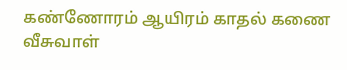கண்ணோரம் ஆயிரம் காதல் கணை வீசுவாள்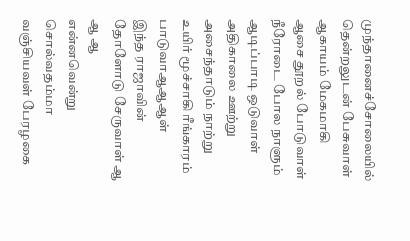முந்தானைச்சோலையில் தென்றலுடன் பேசுவாள்
ஆகாயம் மேகமாகி ஆசை தூறல் போடுவாள்
நீரோடை போல நாளும் ஆடிப்பாடி ஒடுவாள்
அதிகாலை ஊற்று அசைந்தாடும் நாற்று
உயிர் மூச்சாகி ரீங்காரம் பாடுவாஆஆஆள்
இந்த ராஜாவின் தோளோடு சேருவாள் ஆ ஆ ஆ
என்னவென்று சொல்வதம்மா வஞ்சியவள் பேரழகை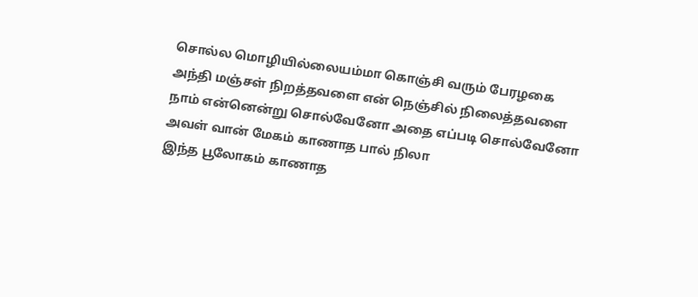சொல்ல மொழியில்லையம்மா கொஞ்சி வரும் பேரழகை
அந்தி மஞ்சள் நிறத்தவளை என் நெஞ்சில் நிலைத்தவளை
நாம் என்னென்று சொல்வேனோ அதை எப்படி சொல்வேனோ
அவள் வான் மேகம் காணாத பால் நிலா
இந்த பூலோகம் காணாத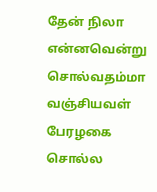தேன் நிலா
என்னவென்று சொல்வதம்மா வஞ்சியவள் பேரழகை
சொல்ல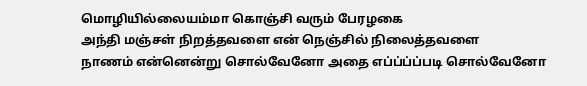மொழியில்லையம்மா கொஞ்சி வரும் பேரழகை
அந்தி மஞ்சள் நிறத்தவளை என் நெஞ்சில் நிலைத்தவளை
நாணம் என்னென்று சொல்வேனோ அதை எப்ப்ப்ப்படி சொல்வேனோ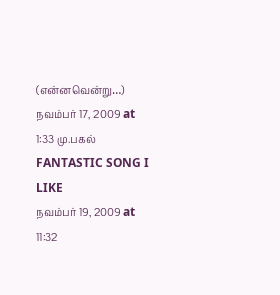(என்னவென்று…)
நவம்பர் 17, 2009 at 1:33 மு.பகல்
FANTASTIC SONG I LIKE
நவம்பர் 19, 2009 at 11:32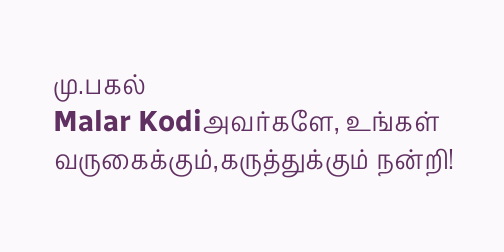மு.பகல்
Malar Kodiஅவர்களே, உங்கள் வருகைக்கும்,கருத்துக்கும் நன்றி!